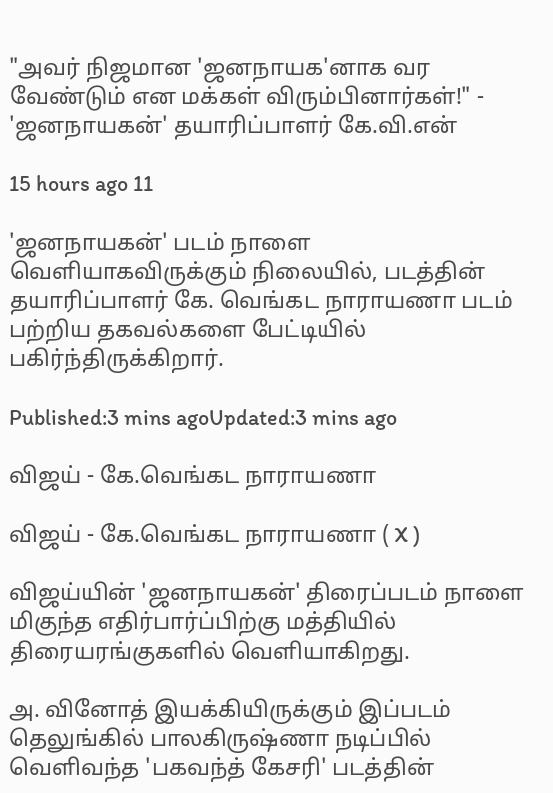"அவர் நிஜமான 'ஜனநாயக'னாக வர வேண்டும் என மக்கள் விரும்பினார்கள்!" - 'ஜனநாயகன்' தயாரிப்பாளர் கே.வி.என்

15 hours ago 11

'ஜனநாயகன்' படம் நாளை வெளியாகவிருக்கும் நிலையில், படத்தின் தயாரிப்பாளர் கே. வெங்கட நாராயணா படம் பற்றிய தகவல்களை பேட்டியில் பகிர்ந்திருக்கிறார்.

Published:3 mins agoUpdated:3 mins ago

விஜய் - கே.வெங்கட நாராயணா

விஜய் - கே.வெங்கட நாராயணா ( X )

விஜய்யின் 'ஜனநாயகன்' திரைப்படம் நாளை மிகுந்த எதிர்பார்ப்பிற்கு மத்தியில் திரையரங்குகளில் வெளியாகிறது.

அ. வினோத் இயக்கியிருக்கும் இப்படம் தெலுங்கில் பாலகிருஷ்ணா நடிப்பில் வெளிவந்த 'பகவந்த் கேசரி' படத்தின்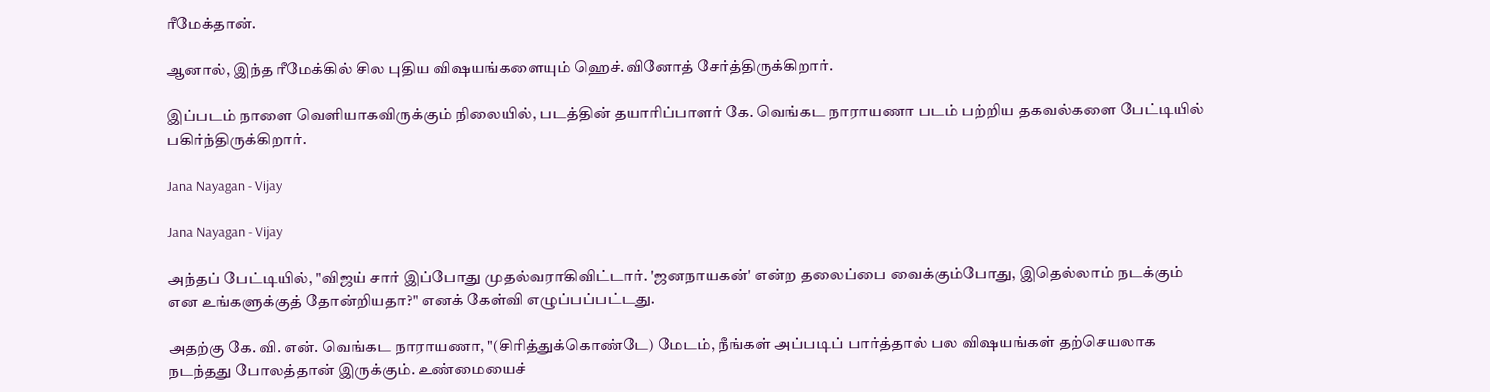ரீமேக்தான்.

ஆனால், இந்த ரீமேக்கில் சில புதிய விஷயங்களையும் ஹெச்.வினோத் சேர்த்திருக்கிறார்.

இப்படம் நாளை வெளியாகவிருக்கும் நிலையில், படத்தின் தயாரிப்பாளர் கே. வெங்கட நாராயணா படம் பற்றிய தகவல்களை பேட்டியில் பகிர்ந்திருக்கிறார்.

Jana Nayagan - Vijay

Jana Nayagan - Vijay

அந்தப் பேட்டியில், "விஜய் சார் இப்போது முதல்வராகிவிட்டார். 'ஜனநாயகன்' என்ற தலைப்பை வைக்கும்போது, இதெல்லாம் நடக்கும் என உங்களுக்குத் தோன்றியதா?" எனக் கேள்வி எழுப்பப்பட்டது.

அதற்கு கே. வி. என். வெங்கட நாராயணா, "(சிரித்துக்கொண்டே) மேடம், நீங்கள் அப்படிப் பார்த்தால் பல விஷயங்கள் தற்செயலாக நடந்தது போலத்தான் இருக்கும். உண்மையைச்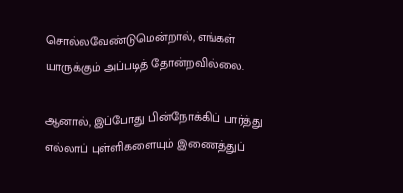சொல்லவேண்டுமென்றால், எங்கள் யாருக்கும் அப்படித் தோன்றவில்லை.

ஆனால், இப்போது பின்நோக்கிப் பார்த்து எல்லாப் புள்ளிகளையும் இணைத்துப்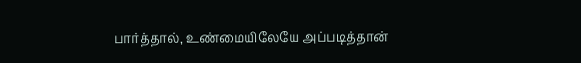பார்த்தால், உண்மையிலேயே அப்படித்தான்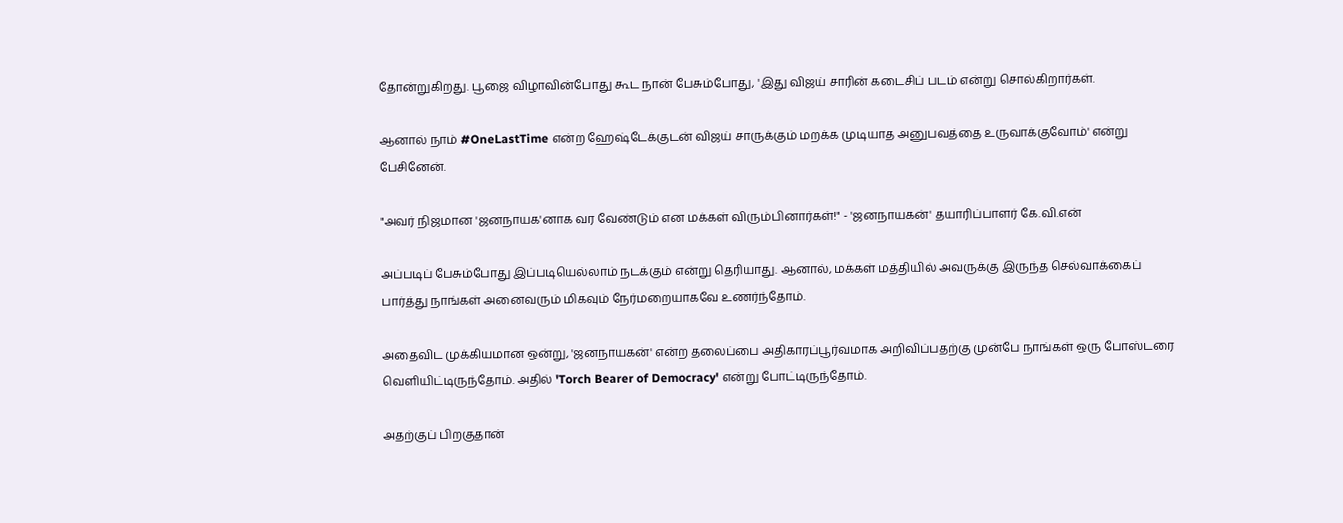தோன்றுகிறது. பூஜை விழாவின்போது கூட நான் பேசும்போது, 'இது விஜய் சாரின் கடைசிப் படம் என்று சொல்கிறார்கள்.

ஆனால் நாம் #OneLastTime என்ற ஹேஷ்டேக்குடன் விஜய் சாருக்கும் மறக்க முடியாத அனுபவத்தை உருவாக்குவோம்' என்று பேசினேன்.

"அவர் நிஜமான 'ஜனநாயக'னாக வர வேண்டும் என மக்கள் விரும்பினார்கள்!" - 'ஜனநாயகன்' தயாரிப்பாளர் கே.வி.என்

அப்படிப் பேசும்போது இப்படியெல்லாம் நடக்கும் என்று தெரியாது. ஆனால், மக்கள் மத்தியில் அவருக்கு இருந்த செல்வாக்கைப் பார்த்து நாங்கள் அனைவரும் மிகவும் நேர்மறையாகவே உணர்ந்தோம்.

அதைவிட முக்கியமான ஒன்று, 'ஜனநாயகன்' என்ற தலைப்பை அதிகாரப்பூர்வமாக அறிவிப்பதற்கு முன்பே நாங்கள் ஒரு போஸ்டரை வெளியிட்டிருந்தோம். அதில் 'Torch Bearer of Democracy' என்று போட்டிருந்தோம்.

அதற்குப் பிறகுதான்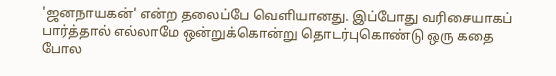'ஜனநாயகன்' என்ற தலைப்பே வெளியானது. இப்போது வரிசையாகப் பார்த்தால் எல்லாமே ஒன்றுக்கொன்று தொடர்புகொண்டு ஒரு கதை போல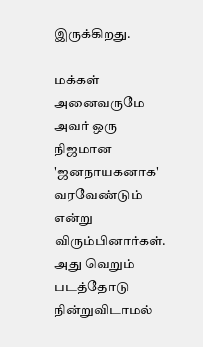இருக்கிறது.

மக்கள் அனைவருமே அவர் ஒரு நிஜமான 'ஜனநாயகனாக' வரவேண்டும் என்று விரும்பினார்கள். அது வெறும் படத்தோடு நின்றுவிடாமல்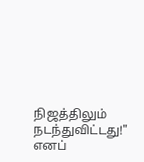நிஜத்திலும் நடந்துவிட்டது!" எனப்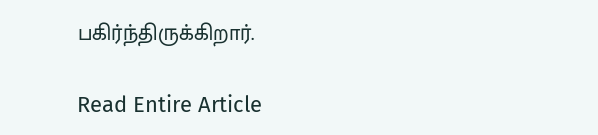பகிர்ந்திருக்கிறார்.

Read Entire Article